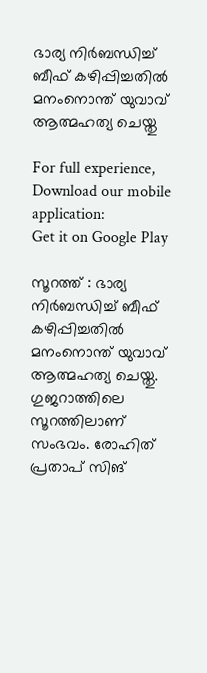ഭാര്യ നിര്‍ബന്ധിച്ച്‌ ബീഫ് കഴിപ്പിച്ചതില്‍ മനംനൊന്ത് യുവാവ് ആത്മഹത്യ ചെയ്തു

For full experience, Download our mobile application:
Get it on Google Play

സൂറത്ത് : ഭാര്യ നിര്‍ബന്ധിച്ച്‌ ബീഫ് കഴിപ്പിച്ചതില്‍ മനംനൊന്ത് യുവാവ് ആത്മഹത്യ ചെയ്തു. ഗുജറാത്തിലെ സൂറത്തിലാണ് സംഭവം. രോഹിത് പ്രതാപ് സിങ്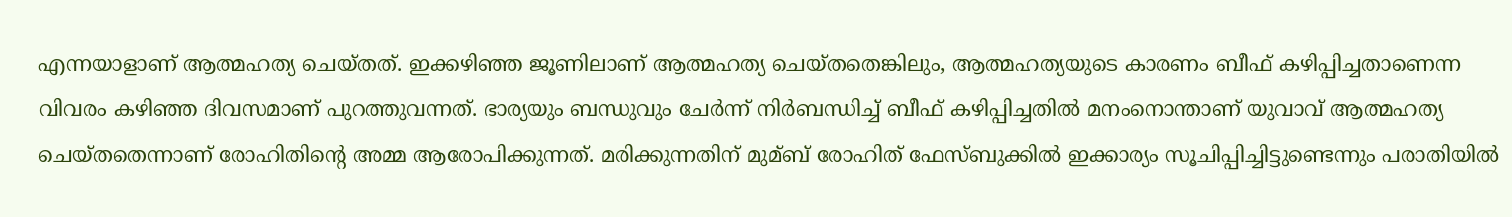എന്നയാളാണ് ആത്മഹത്യ ചെയ്തത്. ഇക്കഴിഞ്ഞ ജൂണിലാണ് ആത്മഹത്യ ചെയ്തതെങ്കിലും, ആത്മഹത്യയുടെ കാരണം ബീഫ് കഴിപ്പിച്ചതാണെന്ന വിവരം കഴിഞ്ഞ ദിവസമാണ് പുറത്തുവന്നത്. ഭാര്യയും ബന്ധുവും ചേര്‍ന്ന് നിര്‍ബന്ധിച്ച്‌ ബീഫ് കഴിപ്പിച്ചതില്‍ മനംനൊന്താണ് യുവാവ് ആത്മഹത്യ ചെയ്തതെന്നാണ് രോഹിതിന്റെ അമ്മ ആരോപിക്കുന്നത്. മരിക്കുന്നതിന് മുമ്ബ് രോഹിത് ഫേസ്ബുക്കില്‍ ഇക്കാര്യം സൂചിപ്പിച്ചിട്ടുണ്ടെന്നും പരാതിയില്‍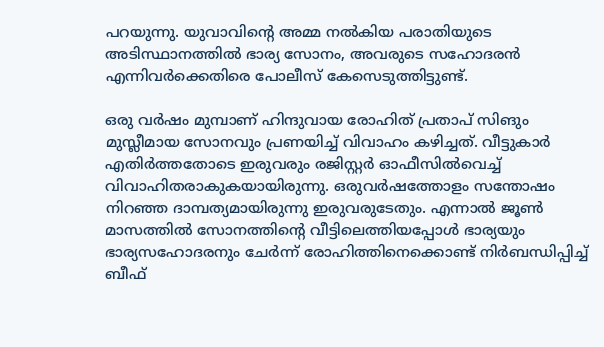പറയുന്നു. യുവാവിന്റെ അമ്മ നല്‍കിയ പരാതിയുടെ അടിസ്ഥാനത്തില്‍ ഭാര്യ സോനം, അവരുടെ സഹോദരന്‍ എന്നിവര്‍ക്കെതിരെ പോലീസ് കേസെടുത്തിട്ടുണ്ട്.

ഒരു വര്‍ഷം മുമ്പാണ് ഹിന്ദുവായ രോഹിത് പ്രതാപ് സിങും മുസ്ലീമായ സോനവും പ്രണയിച്ച്‌ വിവാഹം കഴിച്ചത്. വീട്ടുകാര്‍ എതിര്‍ത്തതോടെ ഇരുവരും രജിസ്റ്റര്‍ ഓഫീസില്‍വെച്ച്‌ വിവാഹിതരാകുകയായിരുന്നു. ഒരുവര്‍ഷത്തോളം സന്തോഷം നിറഞ്ഞ ദാമ്പത്യമായിരുന്നു ഇരുവരുടേതും. എന്നാല്‍ ജൂണ്‍ മാസത്തില്‍ സോനത്തിന്റെ വീട്ടിലെത്തിയപ്പോള്‍ ഭാര്യയും ഭാര്യസഹോദരനും ചേര്‍ന്ന് രോഹിത്തിനെക്കൊണ്ട് നിര്‍ബന്ധിപ്പിച്ച്‌ ബീഫ്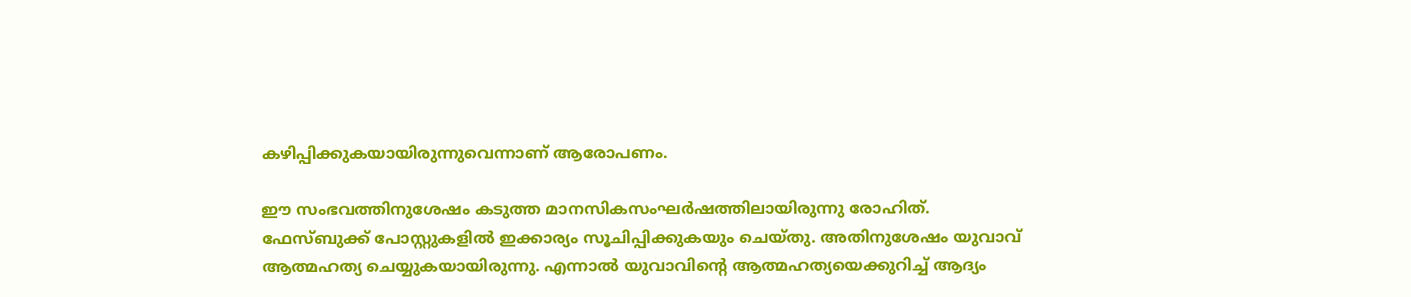കഴിപ്പിക്കുകയായിരുന്നുവെന്നാണ് ആരോപണം.

ഈ സംഭവത്തിനുശേഷം കടുത്ത മാനസികസംഘര്‍ഷത്തിലായിരുന്നു രോഹിത്. ഫേസ്ബുക്ക് പോസ്റ്റുകളില്‍ ഇക്കാര്യം സൂചിപ്പിക്കുകയും ചെയ്തു. അതിനുശേഷം യുവാവ് ആത്മഹത്യ ചെയ്യുകയായിരുന്നു. എന്നാല്‍ യുവാവിന്റെ ആത്മഹത്യയെക്കുറിച്ച്‌ ആദ്യം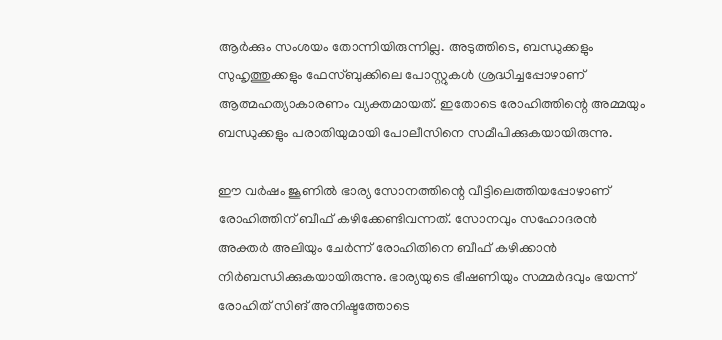ആര്‍ക്കും സംശയം തോന്നിയിരുന്നില്ല. അടുത്തിടെ, ബന്ധുക്കളും സുഹൃത്തുക്കളും ഫേസ്ബുക്കിലെ പോസ്റ്റുകള്‍ ശ്രദ്ധിച്ചപ്പോഴാണ് ആത്മഹത്യാകാരണം വ്യക്തമായത്. ഇതോടെ രോഹിത്തിന്റെ അമ്മയും ബന്ധുക്കളും പരാതിയുമായി പോലീസിനെ സമീപിക്കുകയായിരുന്നു.

ഈ വര്‍ഷം ജൂണില്‍ ഭാര്യ സോനത്തിന്റെ വീട്ടിലെത്തിയപ്പോഴാണ് രോഹിത്തിന് ബീഫ് കഴിക്കേണ്ടിവന്നത്. സോനവും സഹോദരന്‍ അക്തര്‍ അലിയും ചേര്‍ന്ന് രോഹിതിനെ ബീഫ് കഴിക്കാന്‍ നിര്‍ബന്ധിക്കുകയായിരുന്നു. ഭാര്യയുടെ ഭീഷണിയും സമ്മര്‍ദവും ഭയന്ന് രോഹിത് സിങ് അനിഷ്ടത്തോടെ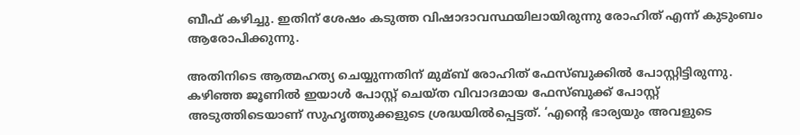ബീഫ് കഴിച്ചു. ഇതിന് ശേഷം കടുത്ത വിഷാദാവസ്ഥയിലായിരുന്നു രോഹിത് എന്ന് കുടുംബം ആരോപിക്കുന്നു.

അതിനിടെ ആത്മഹത്യ ചെയ്യുന്നതിന് മുമ്ബ് രോഹിത് ഫേസ്ബുക്കില്‍ പോസ്റ്റിട്ടിരുന്നു. കഴിഞ്ഞ ജൂണില്‍ ഇയാള്‍ പോസ്റ്റ് ചെയ്ത വിവാദമായ ഫേസ്ബുക്ക് പോസ്റ്റ് അടുത്തിടെയാണ് സുഹൃത്തുക്കളുടെ ശ്രദ്ധയില്‍പ്പെട്ടത്. ‘എന്റെ ഭാര്യയും അവളുടെ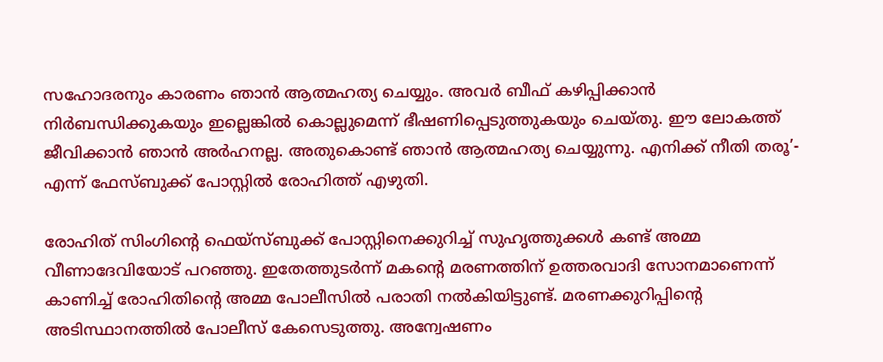സഹോദരനും കാരണം ഞാന്‍ ആത്മഹത്യ ചെയ്യും. അവര്‍ ബീഫ് കഴിപ്പിക്കാന്‍ നിര്‍ബന്ധിക്കുകയും ഇല്ലെങ്കില്‍ കൊല്ലുമെന്ന് ഭീഷണിപ്പെടുത്തുകയും ചെയ്തു. ഈ ലോകത്ത് ജീവിക്കാന്‍ ഞാന്‍ അര്‍ഹനല്ല. അതുകൊണ്ട് ഞാന്‍ ആത്മഹത്യ ചെയ്യുന്നു. എനിക്ക് നീതി തരൂ’- എന്ന് ഫേസ്ബുക്ക് പോസ്റ്റില്‍ രോഹിത്ത് എഴുതി.

രോഹിത് സിംഗിന്റെ ഫെയ്‌സ്ബുക്ക് പോസ്റ്റിനെക്കുറിച്ച്‌ സുഹൃത്തുക്കള്‍ കണ്ട് അമ്മ വീണാദേവിയോട് പറഞ്ഞു. ഇതേത്തുടര്‍ന്ന് മകന്റെ മരണത്തിന് ഉത്തരവാദി സോനമാണെന്ന് കാണിച്ച്‌ രോഹിതിന്റെ അമ്മ പോലീസില്‍ പരാതി നല്‍കിയിട്ടുണ്ട്. മരണക്കുറിപ്പിന്റെ അടിസ്ഥാനത്തില്‍ പോലീസ് കേസെടുത്തു. അന്വേഷണം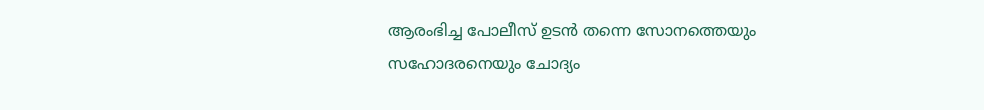ആരംഭിച്ച പോലീസ് ഉടന്‍ തന്നെ സോനത്തെയും സഹോദരനെയും ചോദ്യം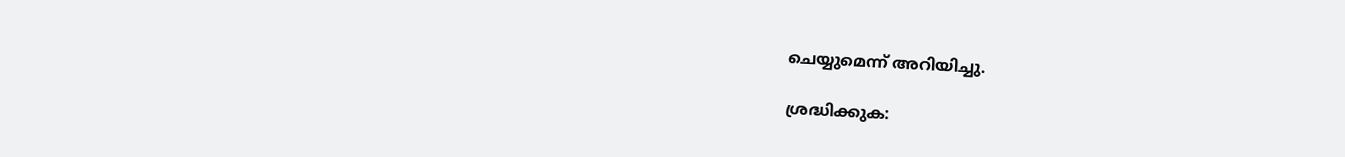ചെയ്യുമെന്ന് അറിയിച്ചു.

ശ്രദ്ധിക്കുക: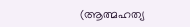(ആത്മഹത്യ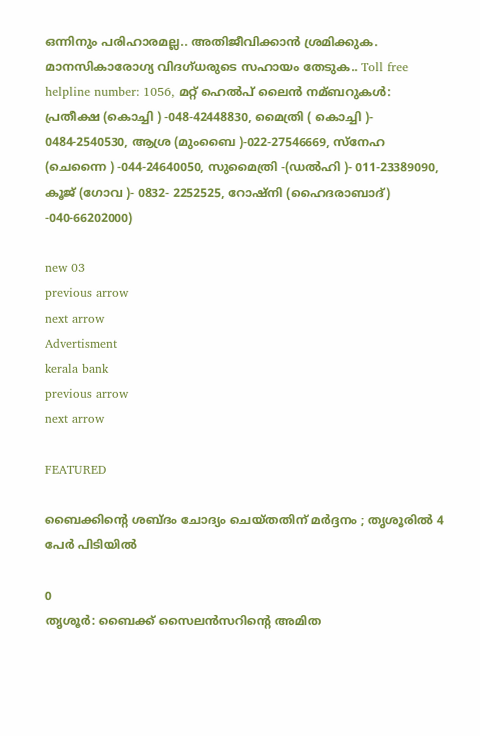ഒന്നിനും പരിഹാരമല്ല.. അതിജീവിക്കാന്‍ ശ്രമിക്കുക. മാനസികാരോഗ്യ വിദഗ്ധരുടെ സഹായം തേടുക.. Toll free helpline number: 1056, മറ്റ് ഹെല്‍പ് ലൈന്‍ നമ്ബറുകള്‍: പ്രതീക്ഷ (കൊച്ചി ) -048-42448830, മൈത്രി ( കൊച്ചി )- 0484-2540530, ആശ്ര (മുംബൈ )-022-27546669, സ്നേഹ (ചെന്നൈ ) -044-24640050, സുമൈത്രി -(ഡല്‍ഹി )- 011-23389090, കൂജ് (ഗോവ )- 0832- 2252525, റോഷ്നി (ഹൈദരാബാദ്) -040-66202000)

new 03
previous arrow
next arrow
Advertisment
kerala bank
previous arrow
next arrow

FEATURED

ബൈക്കിന്റെ ശബ്ദം ചോദ്യം ചെയ്തതിന് മർദ്ദനം ; തൃശൂരിൽ 4 പേർ പിടിയിൽ

0
തൃശൂര്‍: ബൈക്ക് സൈലന്‍സറിന്റെ അമിത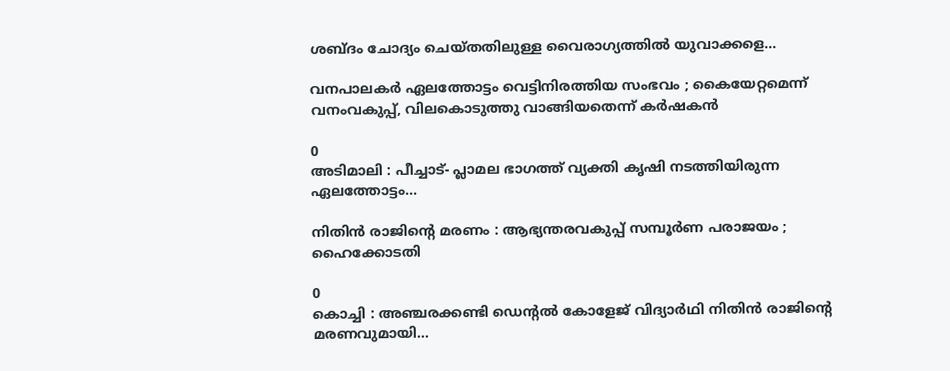ശബ്ദം ചോദ്യം ചെയ്തതിലുള്ള വൈരാഗ്യത്തിൽ യുവാക്കളെ...

വനപാലകർ ഏലത്തോട്ടം വെട്ടിനിരത്തിയ സംഭവം ; കൈയേറ്റമെന്ന് വനംവകുപ്പ്, വിലകൊടുത്തു വാങ്ങിയതെന്ന് കർഷകൻ

0
അടിമാലി : പീച്ചാട്- പ്ലാമല ഭാഗത്ത് വ്യക്തി കൃഷി നടത്തിയിരുന്ന ഏലത്തോട്ടം...

നിതിൻ രാജിന്റെ മരണം : ആഭ്യന്തരവകുപ്പ് സമ്പൂർണ പരാജയം ; ഹൈക്കോടതി

0
കൊച്ചി : അഞ്ചരക്കണ്ടി ഡെന്റൽ കോളേജ് വിദ്യാർഥി നിതിൻ രാജിന്റെ മരണവുമായി...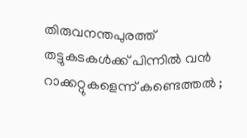തിരുവനന്തപുരത്ത് തട്ടുകടകൾക്ക് പിന്നിൽ വൻ റാക്കറ്റുകളെന്ന് കണ്ടെത്തൽ ;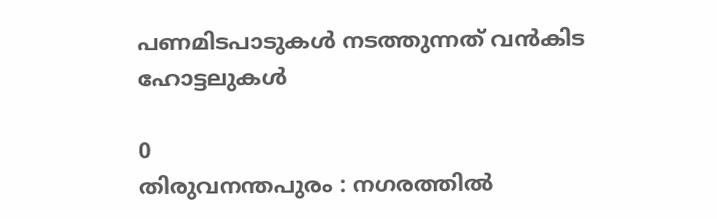പണമിടപാടുകൾ നടത്തുന്നത് വൻകിട ഹോട്ടലുകൾ

0
തിരുവനന്തപുരം : നഗരത്തിൽ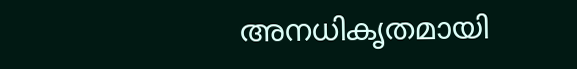അനധികൃതമായി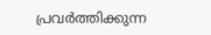പ്രവർത്തിക്കുന്ന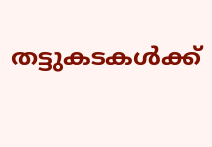തട്ടുകടകൾക്ക്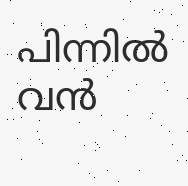പിന്നിൽ വൻ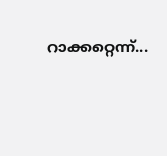റാക്കറ്റെന്ന്...